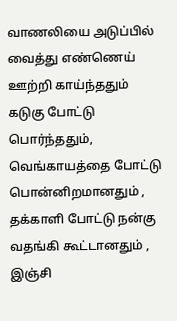வாணலியை அடுப்பில் வைத்து எண்ணெய் ஊற்றி காய்ந்ததும் கடுகு போட்டு பொர்ந்ததும், வெங்காயத்தை போட்டு பொன்னிறமானதும் , தக்காளி போட்டு நன்கு வதங்கி கூட்டானதும் , இஞ்சி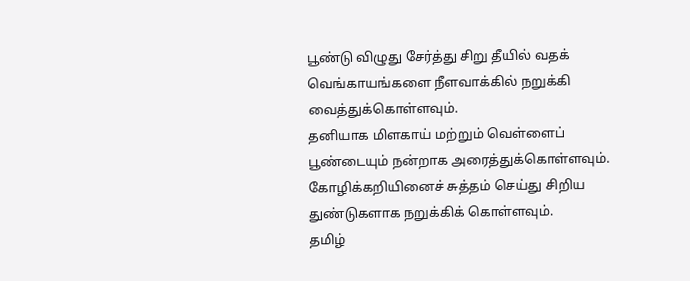பூண்டு விழுது சேர்த்து சிறு தீயில் வதக்
வெங்காயங்களை நீளவாக்கில் நறுக்கி வைத்துக்கொள்ளவும்.
தனியாக மிளகாய் மற்றும் வெள்ளைப் பூண்டையும் நன்றாக அரைத்துக்கொள்ளவும்.
கோழிக்கறியினைச் சுத்தம் செய்து சிறிய துண்டுகளாக நறுக்கிக் கொள்ளவும்.
தமிழ்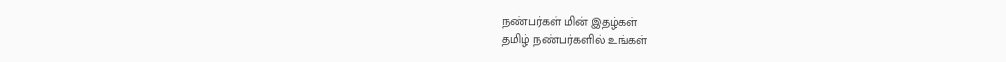நண்பர்கள் மின் இதழ்கள்
தமிழ் நண்பர்களில் உங்கள்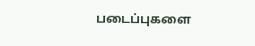படைப்புகளை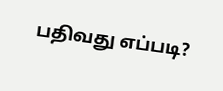பதிவது எப்படி?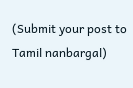(Submit your post to Tamil nanbargal)